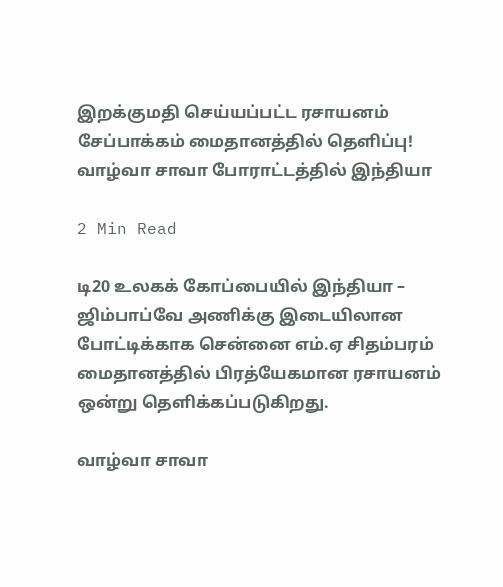இறக்குமதி செய்யப்பட்ட ரசாயனம் சேப்பாக்கம் மைதானத்தில் தெளிப்பு! வாழ்வா சாவா போராட்டத்தில் இந்தியா

2 Min Read

டி20 உலகக் கோப்பையில் இந்தியா – ஜிம்பாப்வே அணிக்கு இடையிலான போட்டிக்காக சென்னை எம்.ஏ சிதம்பரம் மைதானத்தில் பிரத்யேகமான ரசாயனம் ஒன்று தெளிக்கப்படுகிறது.

வாழ்வா சாவா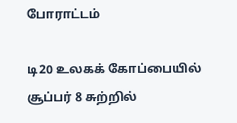போராட்டம்

டி20 உலகக் கோப்பையில் சூப்பர் 8 சுற்றில்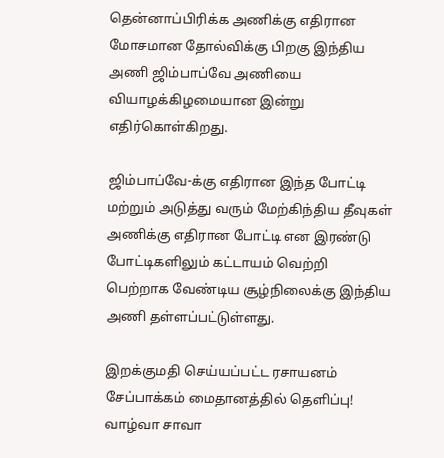தென்னாப்பிரிக்க அணிக்கு எதிரான மோசமான தோல்விக்கு பிறகு இந்திய அணி ஜிம்பாப்வே அணியை வியாழக்கிழமையான இன்று எதிர்கொள்கிறது.

ஜிம்பாப்வே-க்கு எதிரான இந்த போட்டி மற்றும் அடுத்து வரும் மேற்கிந்திய தீவுகள் அணிக்கு எதிரான போட்டி என இரண்டு போட்டிகளிலும் கட்டாயம் வெற்றி பெற்றாக வேண்டிய சூழ்நிலைக்கு இந்திய அணி தள்ளப்பட்டுள்ளது.

இறக்குமதி செய்யப்பட்ட ரசாயனம் சேப்பாக்கம் மைதானத்தில் தெளிப்பு! வாழ்வா சாவா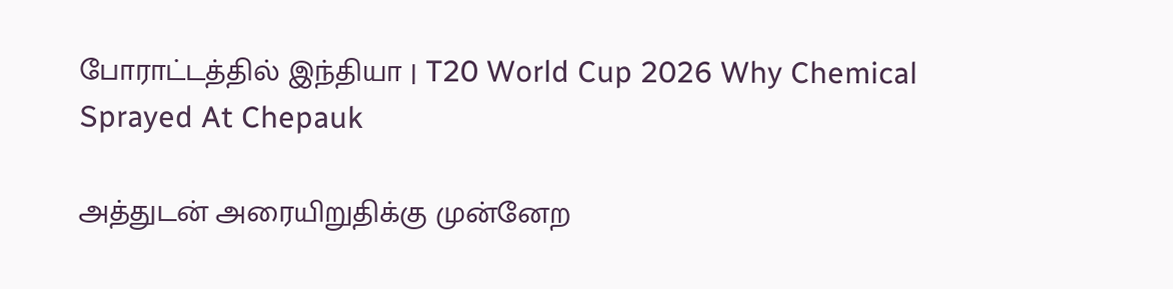போராட்டத்தில் இந்தியா | T20 World Cup 2026 Why Chemical Sprayed At Chepauk

அத்துடன் அரையிறுதிக்கு முன்னேற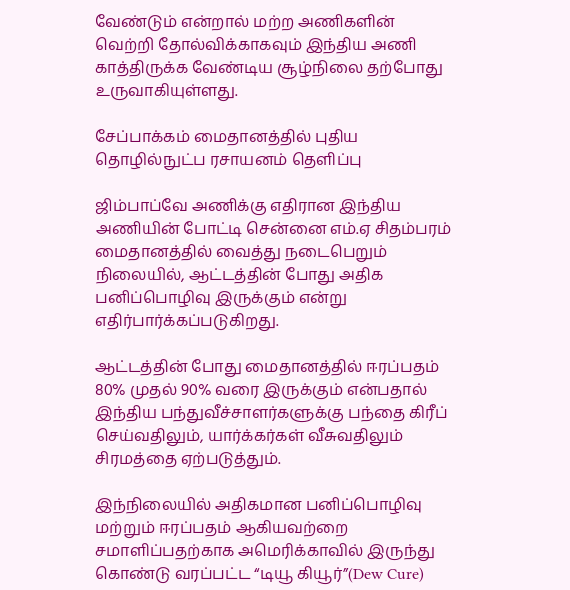வேண்டும் என்றால் மற்ற அணிகளின் வெற்றி தோல்விக்காகவும் இந்திய அணி காத்திருக்க வேண்டிய சூழ்நிலை தற்போது உருவாகியுள்ளது.

சேப்பாக்கம் மைதானத்தில் புதிய தொழில்நுட்ப ரசாயனம் தெளிப்பு

ஜிம்பாப்வே அணிக்கு எதிரான இந்திய அணியின் போட்டி சென்னை எம்.ஏ சிதம்பரம் மைதானத்தில் வைத்து நடைபெறும் நிலையில், ஆட்டத்தின் போது அதிக பனிப்பொழிவு இருக்கும் என்று எதிர்பார்க்கப்படுகிறது.

ஆட்டத்தின் போது மைதானத்தில் ஈரப்பதம் 80% முதல் 90% வரை இருக்கும் என்பதால் இந்திய பந்துவீச்சாளர்களுக்கு பந்தை கிரீப் செய்வதிலும், யார்க்கர்கள் வீசுவதிலும் சிரமத்தை ஏற்படுத்தும்.

இந்நிலையில் அதிகமான பனிப்பொழிவு மற்றும் ஈரப்பதம் ஆகியவற்றை சமாளிப்பதற்காக அமெரிக்காவில் இருந்து கொண்டு வரப்பட்ட “டியூ கியூர்”(Dew Cure)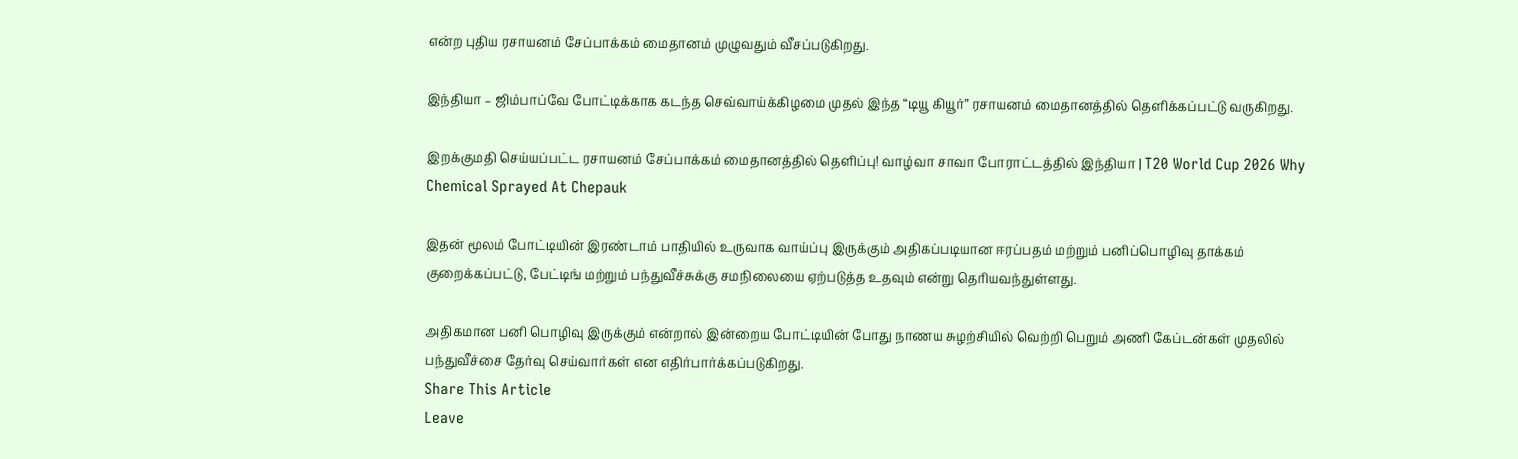என்ற புதிய ரசாயனம் சேப்பாக்கம் மைதானம் முழுவதும் வீசப்படுகிறது.

இந்தியா – ஜிம்பாப்வே போட்டிக்காக கடந்த செவ்வாய்க்கிழமை முதல் இந்த “டியூ கியூர்” ரசாயனம் மைதானத்தில் தெளிக்கப்பட்டு வருகிறது.

இறக்குமதி செய்யப்பட்ட ரசாயனம் சேப்பாக்கம் மைதானத்தில் தெளிப்பு! வாழ்வா சாவா போராட்டத்தில் இந்தியா | T20 World Cup 2026 Why Chemical Sprayed At Chepauk

இதன் மூலம் போட்டியின் இரண்டாம் பாதியில் உருவாக வாய்ப்பு இருக்கும் அதிகப்படியான ஈரப்பதம் மற்றும் பனிப்பொழிவு தாக்கம் குறைக்கப்பட்டு, பேட்டிங் மற்றும் பந்துவீச்சுக்கு சமநிலையை ஏற்படுத்த உதவும் என்று தெரியவந்துள்ளது.

அதிகமான பனி பொழிவு இருக்கும் என்றால் இன்றைய போட்டியின் போது நாணய சுழற்சியில் வெற்றி பெறும் அணி கேப்டன்கள் முதலில் பந்துவீச்சை தேர்வு செய்வார்கள் என எதிர்பார்க்கப்படுகிறது.
Share This Article
Leave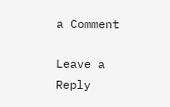a Comment

Leave a Reply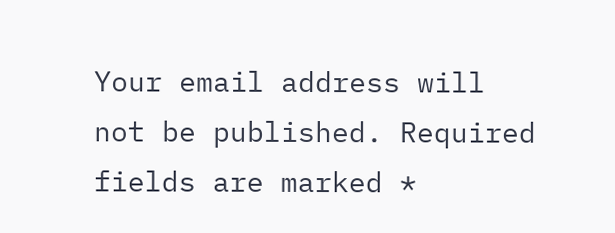Your email address will not be published. Required fields are marked *